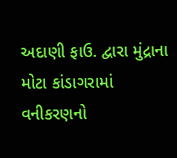અદાણી ફાઉ. દ્વારા મુંદ્રાના મોટા કાંડાગરામાં વનીકરણનો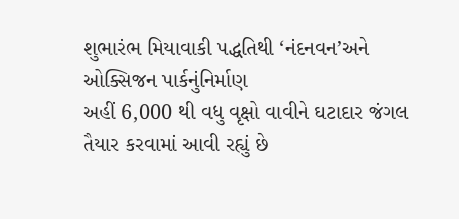શુભારંભ મિયાવાકી પદ્ધતિથી ‘નંદનવન’અને ઓક્સિજન પાર્કનુંનિર્માણ
અહીં 6,000 થી વધુ વૃક્ષો વાવીને ઘટાદાર જંગલ તૈયાર કરવામાં આવી રહ્યું છે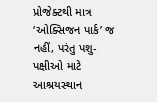પ્રોજેક્ટથી માત્ર ‘ઓક્સિજન પાર્ક’ જ નહીં, પરંતુ પશુ-પક્ષીઓ માટે આશ્રયસ્થાન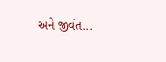અને જીવંત...